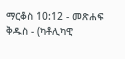ማርቆስ 10:12 - መጽሐፍ ቅዱስ - (ካቶሊካዊ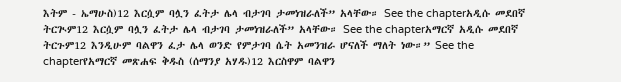እትም - ኤማሁስ)12 እርሷም ባሏን ፈትታ ሌላ ብታገባ ታመነዝራለች” አላቸው። See the chapterአዲሱ መደበኛ ትርጒም12 እርሷም ባሏን ፈትታ ሌላ ብታገባ ታመነዝራለች” አላቸው። See the chapterአማርኛ አዲሱ መደበኛ ትርጉም12 እንዲሁም ባልዋን ፈታ ሌላ ወንድ የምታገባ ሴት አመንዝራ ሆናለች ማለት ነው።” See the chapterየአማርኛ መጽሐፍ ቅዱስ (ሰማንያ አሃዱ)12 እርስዋም ባልዋን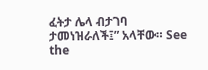ፈትታ ሌላ ብታገባ ታመነዝራለች፤” አላቸው። See the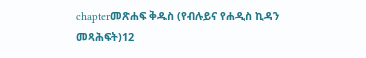chapterመጽሐፍ ቅዱስ (የብሉይና የሐዲስ ኪዳን መጻሕፍት)12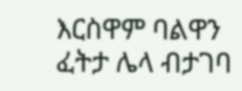እርስዋም ባልዋን ፈትታ ሌላ ብታገባ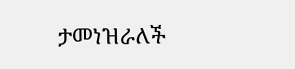ታመነዝራለች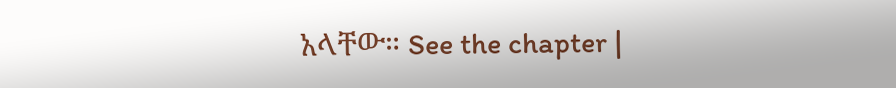አላቸው። See the chapter |